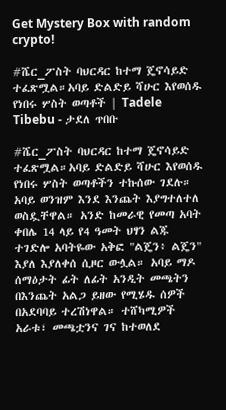Get Mystery Box with random crypto!

#ሼር_ፖስት ባህርዳር ከተማ ጄኖሳይድ ተፈጽሟል።አባይ ድልድይ ሻሁር እየወሰዱ የነበሩ ሦስት ወጣቶች | Tadele Tibebu - ታደለ ጥበቡ

#ሼር_ፖስት ባህርዳር ከተማ ጄኖሳይድ ተፈጽሟል።አባይ ድልድይ ሻሁር እየወሰዱ የነበሩ ሦስት ወጣቶችን ተኩሰው ገደሉ። አባይ ወንዝም እንደ እንጨት እያግተለተለ ወስዷቸዋል። አንድ ከመራዊ የመጣ አባት ቀበሌ 14 ላይ የ4 ዓመት ህፃን ልጁ ተገድሎ አባትዬው አቅፎ "ልጄን፥ ልጄን" እያለ እያለቀሰ ሲዞር ውሏል። አባይ ማዶ ሰማዕታት ፊት ለፊት አንዲት መጫትን በእንጨት አልጋ ይዘው የሚሄዱ ሰዎች በአደባባይ ተረሽነዋል። ተሸካሚዎች አራቱ፣ መጫቷንና ገና ከተወለደ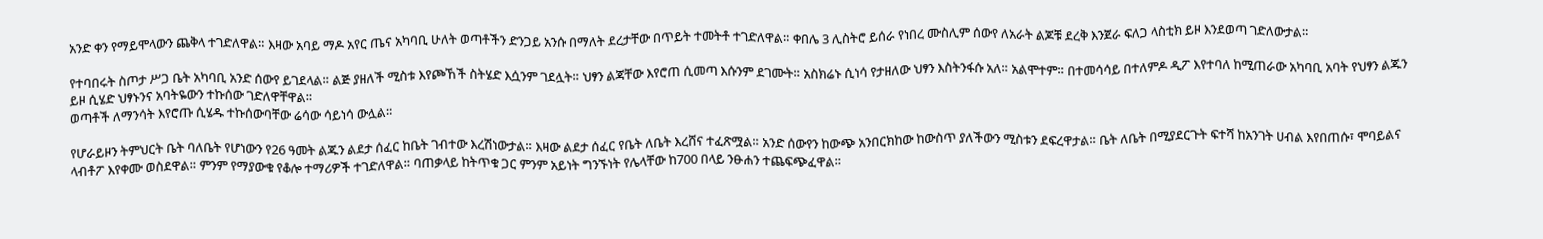አንድ ቀን የማይሞላውን ጨቅላ ተገድለዋል። እዛው አባይ ማዶ አየር ጤና አካባቢ ሁለት ወጣቶችን ድንጋይ አንሱ በማለት ደረታቸው በጥይት ተመትቶ ተገድለዋል። ቀበሌ 3 ሊስትሮ ይሰራ የነበረ ሙስሊም ሰውየ ለአራት ልጆቹ ደረቅ እንጀራ ፍለጋ ላስቲክ ይዞ እንደወጣ ገድለውታል።

የተባበሩት ስጦታ ሥጋ ቤት አካባቢ አንድ ሰውየ ይገደላል። ልጅ ያዘለች ሚስቱ እየጮኸች ስትሄድ እሷንም ገደሏት። ህፃን ልጃቸው እየሮጠ ሲመጣ እሱንም ደገሙት። አስክሬኑ ሲነሳ የታዘለው ህፃን እስትንፋሱ አለ። አልሞተም። በተመሳሳይ በተለምዶ ዲፖ እየተባለ ከሚጠራው አካባቢ አባት የህፃን ልጁን ይዞ ሲሄድ ህፃኑንና አባትዬውን ተኩሰው ገድለዋቸዋል።
ወጣቶች ለማንሳት እየሮጡ ሲሄዱ ተኩሰውባቸው ሬሳው ሳይነሳ ውሏል።

የሆራይዞን ትምህርት ቤት ባለቤት የሆነውን የ26 ዓመት ልጁን ልደታ ሰፈር ከቤት ገብተው እረሽነውታል። እዛው ልደታ ሰፈር የቤት ለቤት እረሸና ተፈጽሟል። አንድ ሰውየን ከውጭ አንበርክከው ከውስጥ ያለችውን ሚስቱን ደፍረዋታል። ቤት ለቤት በሚያደርጉት ፍተሻ ከአንገት ሀብል እየበጠሱ፣ ሞባይልና ላብቶፖ እየቀሙ ወስደዋል። ምንም የማያውቁ የቆሎ ተማሪዎች ተገድለዋል። ባጠቃላይ ከትጥቁ ጋር ምንም አይነት ግንኙነት የሌላቸው ከ700 በላይ ንፁሐን ተጨፍጭፈዋል።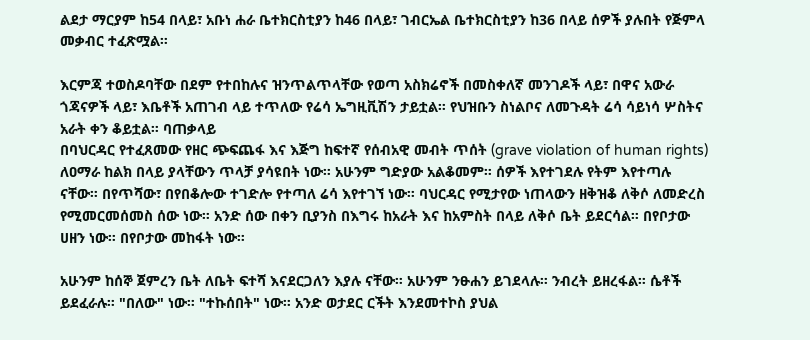ልደታ ማርያም ከ54 በላይ፣ አቡነ ሐራ ቤተክርስቲያን ከ46 በላይ፣ ገብርኤል ቤተክርስቲያን ከ36 በላይ ሰዎች ያሉበት የጅምላ መቃብር ተፈጽሟል።

እርምጃ ተወስዶባቸው በደም የተበከሉና ዝንጥልጥላቸው የወጣ አስክሬኖች በመስቀለኛ መንገዶች ላይ፣ በዋና አውራ ጎጃናዎች ላይ፣ እቤቶች አጠገብ ላይ ተጥለው የሬሳ ኤግዚቪሽን ታይቷል። የህዝቡን ስነልቦና ለመጉዳት ሬሳ ሳይነሳ ሦስትና አራት ቀን ቆይቷል። ባጠቃላይ
በባህርዳር የተፈጸመው የዘር ጭፍጨፋ እና እጅግ ከፍተኛ የሰብአዊ መብት ጥሰት (grave violation of human rights) ለዐማራ ከልክ በላይ ያላቸውን ጥላቻ ያሳዩበት ነው። አሁንም ግድያው አልቆመም። ሰዎች እየተገደሉ የትም እየተጣሉ ናቸው። በየጥሻው፣ በየበቆሎው ተገድሎ የተጣለ ሬሳ እየተገኘ ነው። ባህርዳር የሚታየው ነጠላውን ዘቅዝቆ ለቅሶ ለመድረስ የሚመርመሰመስ ሰው ነው። አንድ ሰው በቀን ቢያንስ በእግሩ ከአራት እና ከአምስት በላይ ለቅሶ ቤት ይደርሳል። በየቦታው ሀዘን ነው። በየቦታው መከፋት ነው።

አሁንም ከሰኞ ጀምረን ቤት ለቤት ፍተሻ እናደርጋለን እያሉ ናቸው። አሁንም ንፁሐን ይገደላሉ። ንብረት ይዘረፋል። ሴቶች ይደፈራሉ። "በለው" ነው። "ተኩሰበት" ነው። አንድ ወታደር ርችት እንደመተኮስ ያህል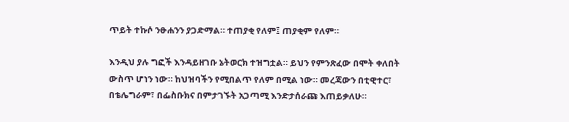ጥይት ተኩሶ ንፁሐንን ያጋድማል። ተጠያቂ የለም፤ ጠያቂም የለም።

እንዲህ ያሉ ግፎች እንዳይዘገቡ ኔትወርክ ተዝግቷል። ይህን የምንጽፈው በሞት ቀለበት ውስጥ ሆነን ነው። ከህዝባችን የሚበልጥ የለም በሚል ነው። መረጃውን በቲዊተር፣ በቴሌግራም፣ በፌስቡክና በምታገኙት አጋጣሚ እንድታሰራጩ እጠይቃለሁ።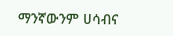ማንኛውንም ሀሳብና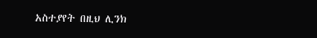አስተያየት በዚህ ሊንክ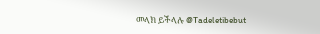መላክ ይችላሉ @Tadeletibebut